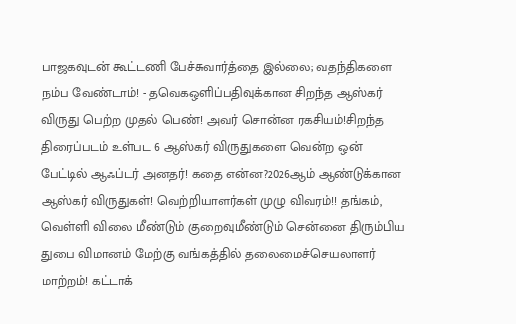பாஜகவுடன் கூட்டணி பேச்சுவார்த்தை இல்லை; வதந்திகளை நம்ப வேண்டாம்! - தவெகஒளிப்பதிவுக்கான சிறந்த ஆஸ்கர் விருது பெற்ற முதல் பெண்! அவர் சொன்ன ரகசியம்!சிறந்த திரைப்படம் உள்பட 6 ஆஸ்கர் விருதுகளை வென்ற ஒன் பேட்டில் ஆஃப்டர் அனதர்! கதை என்ன?2026ஆம் ஆண்டுக்கான ஆஸ்கர் விருதுகள்! வெற்றியாளர்கள் முழு விவரம்!! தங்கம், வெள்ளி விலை மீண்டும் குறைவுமீண்டும் சென்னை திரும்பிய துபை விமானம் மேற்கு வங்கத்தில் தலைமைச்செயலாளர் மாற்றம்! கட்டாக்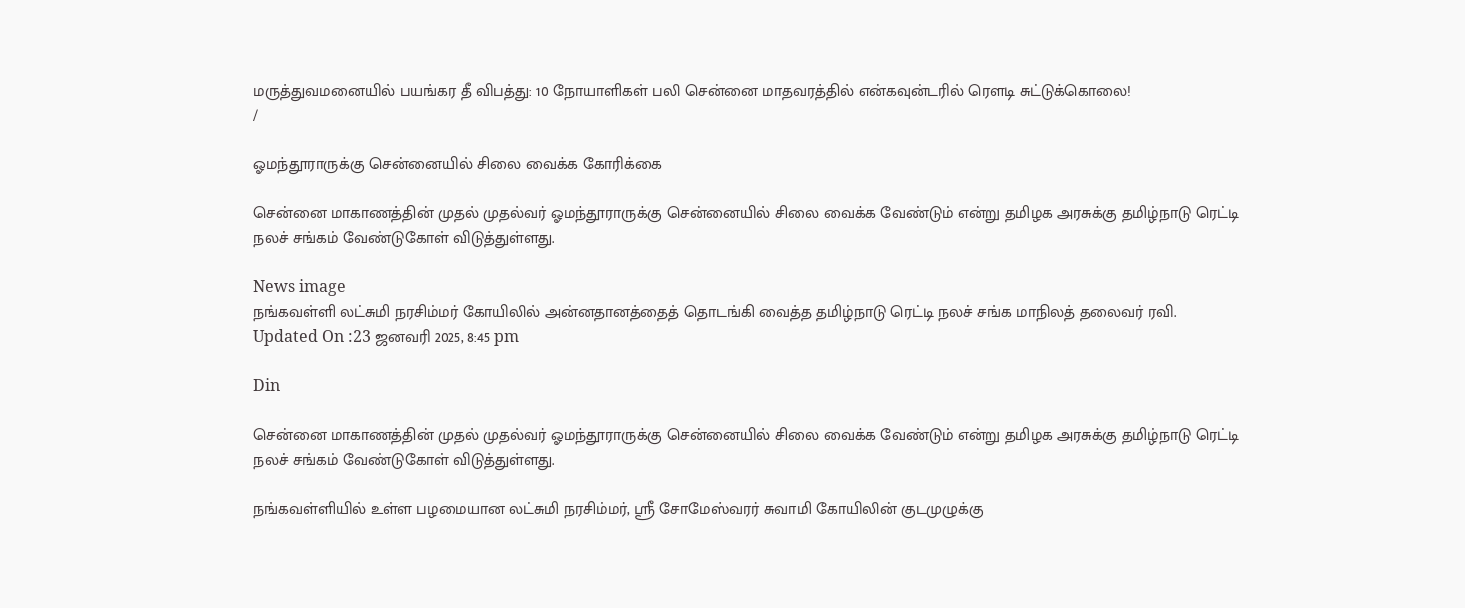மருத்துவமனையில் பயங்கர தீ விபத்து: 10 நோயாளிகள் பலி சென்னை மாதவரத்தில் என்கவுன்டரில் ரௌடி சுட்டுக்கொலை!
/

ஓமந்தூராருக்கு சென்னையில் சிலை வைக்க கோரிக்கை

சென்னை மாகாணத்தின் முதல் முதல்வர் ஓமந்தூராருக்கு சென்னையில் சிலை வைக்க வேண்டும் என்று தமிழக அரசுக்கு தமிழ்நாடு ரெட்டி நலச் சங்கம் வேண்டுகோள் விடுத்துள்ளது.

News image
நங்கவள்ளி லட்சுமி நரசிம்மர் கோயிலில் அன்னதானத்தைத் தொடங்கி வைத்த தமிழ்நாடு ரெட்டி நலச் சங்க மாநிலத் தலைவர் ரவி.
Updated On :23 ஜனவரி 2025, 8:45 pm

Din

சென்னை மாகாணத்தின் முதல் முதல்வர் ஓமந்தூராருக்கு சென்னையில் சிலை வைக்க வேண்டும் என்று தமிழக அரசுக்கு தமிழ்நாடு ரெட்டி நலச் சங்கம் வேண்டுகோள் விடுத்துள்ளது.

நங்கவள்ளியில் உள்ள பழமையான லட்சுமி நரசிம்மர், ஸ்ரீ சோமேஸ்வரர் சுவாமி கோயிலின் குடமுழுக்கு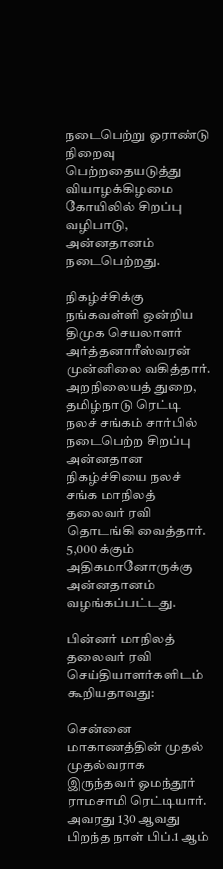நடைபெற்று ஓராண்டு நிறைவு பெற்றதையடுத்து வியாழக்கிழமை கோயிலில் சிறப்பு வழிபாடு, அன்னதானம் நடைபெற்றது.

நிகழ்ச்சிக்கு நங்கவள்ளி ஒன்றிய திமுக செயலாளர் அர்த்தனாரீஸ்வரன் முன்னிலை வகித்தார். அறநிலையத் துறை, தமிழ்நாடு ரெட்டி நலச் சங்கம் சார்பில் நடைபெற்ற சிறப்பு அன்னதான நிகழ்ச்சியை நலச் சங்க மாநிலத் தலைவர் ரவி தொடங்கி வைத்தார். 5,000 க்கும் அதிகமானோருக்கு அன்னதானம் வழங்கப்பட்டது.

பின்னர் மாநிலத் தலைவர் ரவி செய்தியாளர்களிடம் கூறியதாவது:

சென்னை மாகாணத்தின் முதல் முதல்வராக இருந்தவர் ஓமந்தூர் ராமசாமி ரெட்டியார். அவரது 130 ஆவது பிறந்த நாள் பிப்.1 ஆம்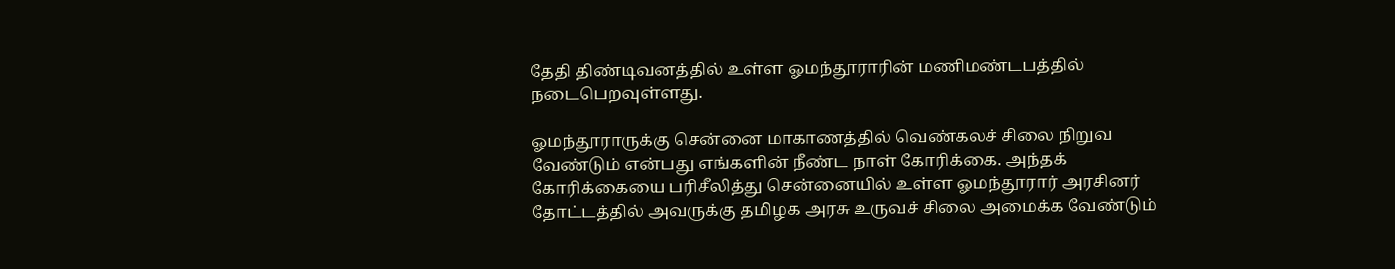தேதி திண்டிவனத்தில் உள்ள ஓமந்தூராரின் மணிமண்டபத்தில் நடைபெறவுள்ளது.

ஓமந்தூராருக்கு சென்னை மாகாணத்தில் வெண்கலச் சிலை நிறுவ வேண்டும் என்பது எங்களின் நீண்ட நாள் கோரிக்கை. அந்தக் கோரிக்கையை பரிசீலித்து சென்னையில் உள்ள ஓமந்தூரார் அரசினர் தோட்டத்தில் அவருக்கு தமிழக அரசு உருவச் சிலை அமைக்க வேண்டும்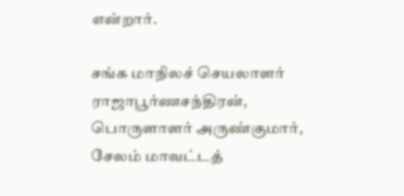என்றார்.

சங்க மாநிலச் செயலாளர் ராஜாபூர்ணசந்திரன், பொருளாளர் அருண்குமார், சேலம் மாவட்டத்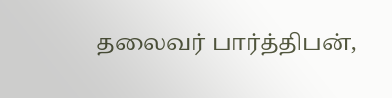தலைவர் பார்த்திபன்,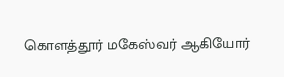கொளத்தூர் மகேஸ்வர் ஆகியோர்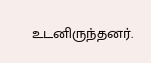உடனிருந்தனர்.